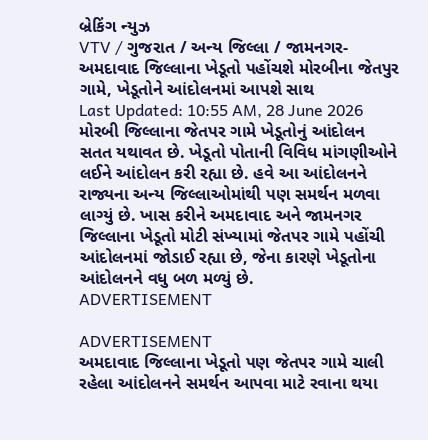બ્રેકિંગ ન્યુઝ
VTV / ગુજરાત / અન્ય જિલ્લા / જામનગર-અમદાવાદ જિલ્લાના ખેડૂતો પહોંચશે મોરબીના જેતપુર ગામે, ખેડૂતોને આંદોલનમાં આપશે સાથ
Last Updated: 10:55 AM, 28 June 2026
મોરબી જિલ્લાના જેતપર ગામે ખેડૂતોનું આંદોલન સતત યથાવત છે. ખેડૂતો પોતાની વિવિધ માંગણીઓને લઈને આંદોલન કરી રહ્યા છે. હવે આ આંદોલનને રાજ્યના અન્ય જિલ્લાઓમાંથી પણ સમર્થન મળવા લાગ્યું છે. ખાસ કરીને અમદાવાદ અને જામનગર જિલ્લાના ખેડૂતો મોટી સંખ્યામાં જેતપર ગામે પહોંચી આંદોલનમાં જોડાઈ રહ્યા છે, જેના કારણે ખેડૂતોના આંદોલનને વધુ બળ મળ્યું છે.
ADVERTISEMENT

ADVERTISEMENT
અમદાવાદ જિલ્લાના ખેડૂતો પણ જેતપર ગામે ચાલી રહેલા આંદોલનને સમર્થન આપવા માટે રવાના થયા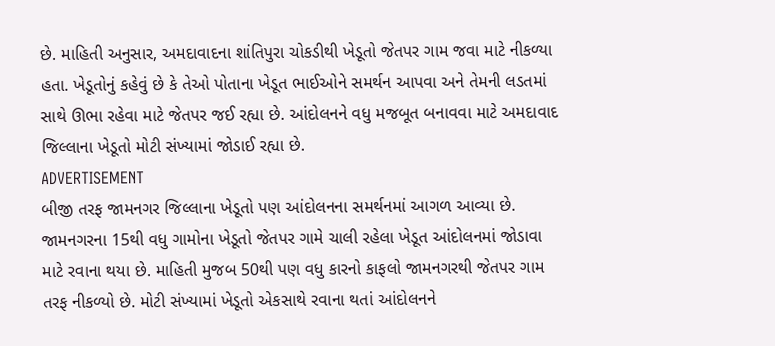છે. માહિતી અનુસાર, અમદાવાદના શાંતિપુરા ચોકડીથી ખેડૂતો જેતપર ગામ જવા માટે નીકળ્યા હતા. ખેડૂતોનું કહેવું છે કે તેઓ પોતાના ખેડૂત ભાઈઓને સમર્થન આપવા અને તેમની લડતમાં સાથે ઊભા રહેવા માટે જેતપર જઈ રહ્યા છે. આંદોલનને વધુ મજબૂત બનાવવા માટે અમદાવાદ જિલ્લાના ખેડૂતો મોટી સંખ્યામાં જોડાઈ રહ્યા છે.
ADVERTISEMENT
બીજી તરફ જામનગર જિલ્લાના ખેડૂતો પણ આંદોલનના સમર્થનમાં આગળ આવ્યા છે. જામનગરના 15થી વધુ ગામોના ખેડૂતો જેતપર ગામે ચાલી રહેલા ખેડૂત આંદોલનમાં જોડાવા માટે રવાના થયા છે. માહિતી મુજબ 50થી પણ વધુ કારનો કાફલો જામનગરથી જેતપર ગામ તરફ નીકળ્યો છે. મોટી સંખ્યામાં ખેડૂતો એકસાથે રવાના થતાં આંદોલનને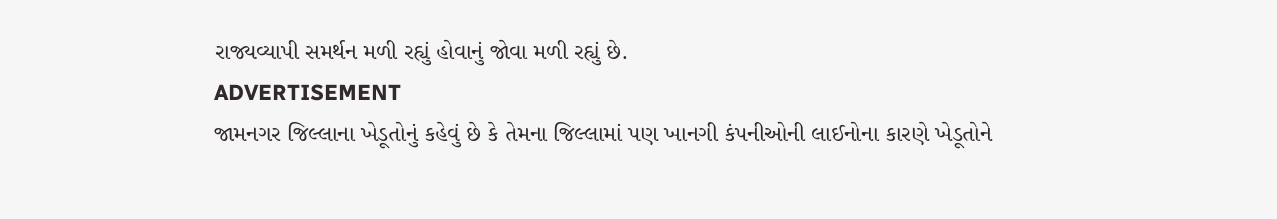રાજ્યવ્યાપી સમર્થન મળી રહ્યું હોવાનું જોવા મળી રહ્યું છે.
ADVERTISEMENT
જામનગર જિલ્લાના ખેડૂતોનું કહેવું છે કે તેમના જિલ્લામાં પણ ખાનગી કંપનીઓની લાઈનોના કારણે ખેડૂતોને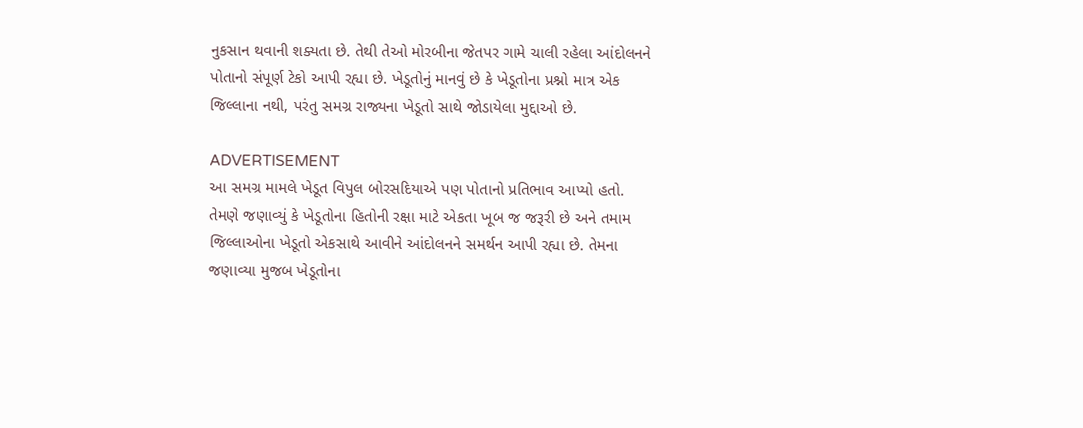નુકસાન થવાની શક્યતા છે. તેથી તેઓ મોરબીના જેતપર ગામે ચાલી રહેલા આંદોલનને પોતાનો સંપૂર્ણ ટેકો આપી રહ્યા છે. ખેડૂતોનું માનવું છે કે ખેડૂતોના પ્રશ્નો માત્ર એક જિલ્લાના નથી, પરંતુ સમગ્ર રાજ્યના ખેડૂતો સાથે જોડાયેલા મુદ્દાઓ છે.

ADVERTISEMENT
આ સમગ્ર મામલે ખેડૂત વિપુલ બોરસદિયાએ પણ પોતાનો પ્રતિભાવ આપ્યો હતો. તેમણે જણાવ્યું કે ખેડૂતોના હિતોની રક્ષા માટે એકતા ખૂબ જ જરૂરી છે અને તમામ જિલ્લાઓના ખેડૂતો એકસાથે આવીને આંદોલનને સમર્થન આપી રહ્યા છે. તેમના જણાવ્યા મુજબ ખેડૂતોના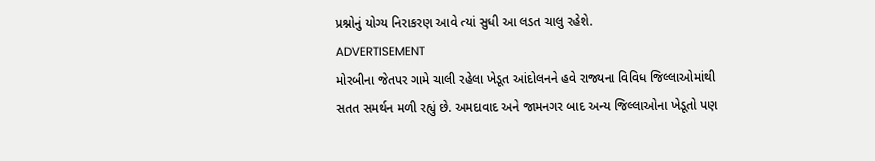પ્રશ્નોનું યોગ્ય નિરાકરણ આવે ત્યાં સુધી આ લડત ચાલુ રહેશે.
ADVERTISEMENT
મોરબીના જેતપર ગામે ચાલી રહેલા ખેડૂત આંદોલનને હવે રાજ્યના વિવિધ જિલ્લાઓમાંથી સતત સમર્થન મળી રહ્યું છે. અમદાવાદ અને જામનગર બાદ અન્ય જિલ્લાઓના ખેડૂતો પણ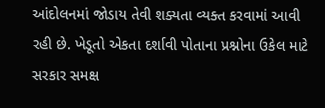આંદોલનમાં જોડાય તેવી શક્યતા વ્યક્ત કરવામાં આવી રહી છે. ખેડૂતો એકતા દર્શાવી પોતાના પ્રશ્નોના ઉકેલ માટે સરકાર સમક્ષ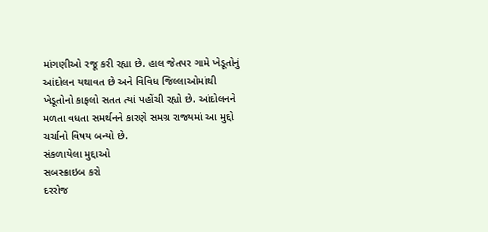માંગણીઓ રજૂ કરી રહ્યા છે. હાલ જેતપર ગામે ખેડૂતોનું આંદોલન યથાવત છે અને વિવિધ જિલ્લાઓમાંથી ખેડૂતોનો કાફલો સતત ત્યાં પહોંચી રહ્યો છે. આંદોલનને મળતા વધતા સમર્થનને કારણે સમગ્ર રાજ્યમાં આ મુદ્દો ચર્ચાનો વિષય બન્યો છે.
સંકળાયેલા મુદ્દાઓ
સબસ્ક્રાઇબ કરો
દરરોજ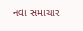નવા સમાચાર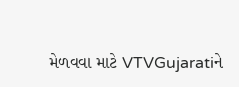મેળવવા માટે VTVGujaratiને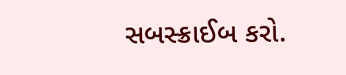સબસ્ક્રાઈબ કરો.